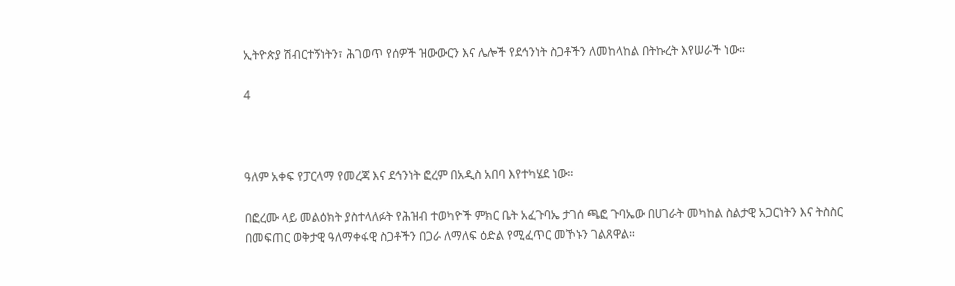ኢትዮጵያ ሽብርተኝነትን፣ ሕገወጥ የሰዎች ዝውውርን እና ሌሎች የደኅንነት ስጋቶችን ለመከላከል በትኩረት እየሠራች ነው።

4



ዓለም አቀፍ የፓርላማ የመረጃ እና ደኅንነት ፎረም በአዲስ አበባ እየተካሄደ ነው።

በፎረሙ ላይ መልዕክት ያስተላለፉት የሕዝብ ተወካዮች ምክር ቤት አፈጉባኤ ታገሰ ጫፎ ጉባኤው በሀገራት መካከል ስልታዊ አጋርነትን እና ትስስር በመፍጠር ወቅታዊ ዓለማቀፋዊ ስጋቶችን በጋራ ለማለፍ ዕድል የሚፈጥር መኾኑን ገልጸዋል።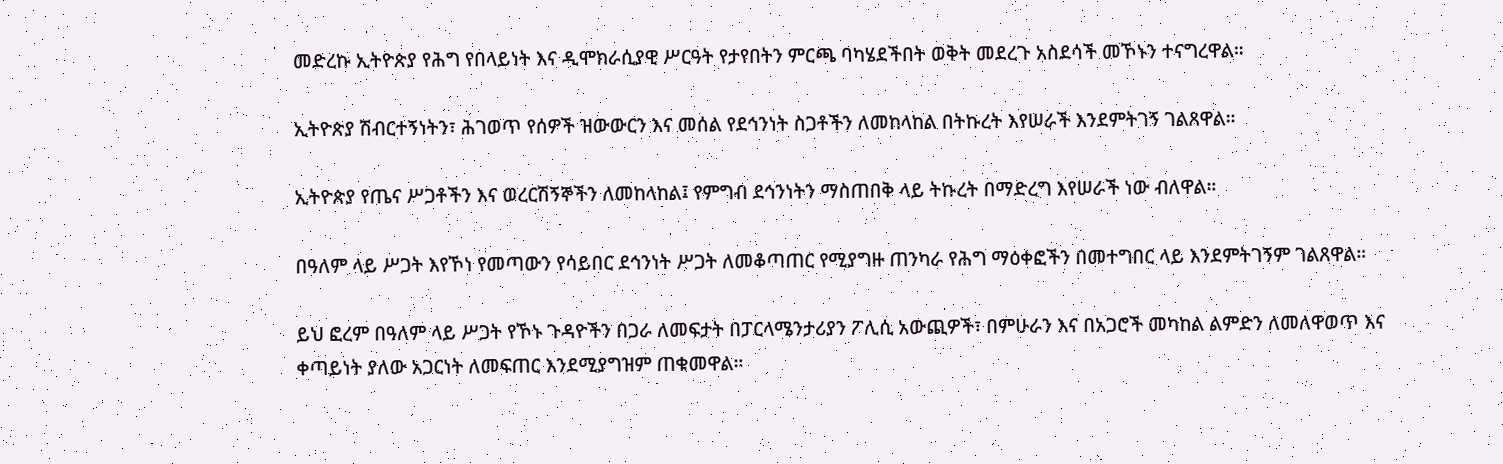መድረኩ ኢትዮጵያ የሕግ የበላይነት እና ዲሞክራሲያዊ ሥርዓት የታየበትን ምርጫ ባካሄደችበት ወቅት መደረጉ አስደሳች መኾኑን ተናግረዋል።

ኢትዮጵያ ሽብርተኝነትን፣ ሕገወጥ የሰዎች ዝውውርን እና መሰል የደኅንነት ስጋቶችን ለመከላከል በትኩረት እየሠራች እንደምትገኝ ገልጸዋል።

ኢትዮጵያ የጤና ሥጋቶችን እና ወረርሽኝኞችን ለመከላከል፤ የምግብ ደኅንነትን ማስጠበቅ ላይ ትኩረት በማድረግ እየሠራች ነው ብለዋል።

በዓለም ላይ ሥጋት እየኾነ የመጣውን የሳይበር ደኅንነት ሥጋት ለመቆጣጠር የሚያግዙ ጠንካራ የሕግ ማዕቀፎችን በመተግበር ላይ እንደምትገኝም ገልጸዋል።

ይህ ፎረም በዓለም ላይ ሥጋት የኾኑ ጉዳዮችን በጋራ ለመፍታት በፓርላሜንታሪያን ፖሊሲ አውጪዎች፣ በምሁራን እና በአጋሮች መካከል ልምድን ለመለዋወጥ እና ቀጣይነት ያለው አጋርነት ለመፍጠር እንደሚያግዝም ጠቁመዋል።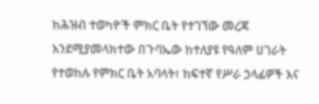ከሕዝብ ተወካዮች ምክር ቤት የተገኘው መረጃ እንደሚያመላክተው በጉባኤው ከተለያዩ የዓለም ሀገራት የተወከሉ የምክር ቤት አባላት፣ ከፍተኛ የሥራ ኃላፊዎች እና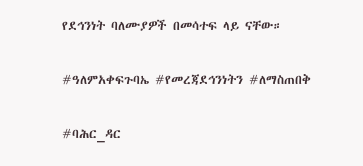የደኅንነት ባለሙያዎች በመሳተፍ ላይ ናቸው።

#ዓለምአቀፍጉባኤ #የመረጃደኅንነትን #ለማስጠበቅ

#ባሕር_ዳር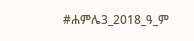#ሐምሌ3_2018_ዓ_ም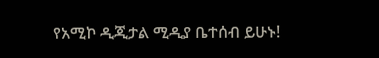የአሚኮ ዲጂታል ሚዲያ ቤተሰብ ይሁኑ!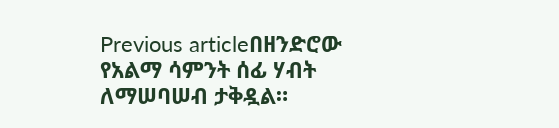Previous articleበዘንድሮው የአልማ ሳምንት ሰፊ ሃብት ለማሠባሠብ ታቅዷል።